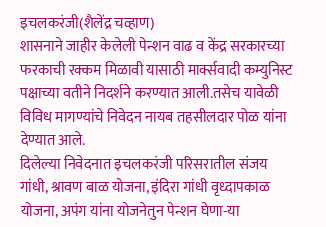इचलकरंजी(शैलेंद्र चव्हाण)
शासनाने जाहीर केलेली पेन्शन वाढ व केंद्र सरकारच्या फरकाची रक्कम मिळावी यासाठी मार्क्सवादी कम्युनिस्ट पक्षाच्या वतीने निदर्शने करण्यात आली.तसेच यावेळी विविध मागण्यांचे निवेदन नायब तहसीलदार पोळ यांना देण्यात आले.
दिलेल्या निवेदनात इचलकरंजी परिसरातील संजय गांधी, श्रावण बाळ योजना, इंदिरा गांधी वृध्दापकाळ योजना, अपंग यांना योजनेतुन पेन्शन घेणा-या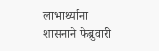लाभार्थ्याना शासनाने फेब्रुवारी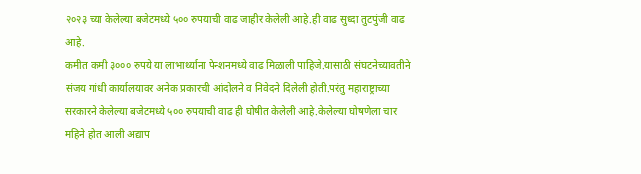२०२३ च्या केलेल्या बजेटमध्ये ५०० रुपयाची वाढ जाहीर केलेली आहे.ही वाढ सुध्दा तुटपुंजी वाढ आहे.
कमीत कमी ३००० रुपये या लाभार्थ्याना पेन्शनमध्ये वाढ मिळाली पाहिजे.यासाठी संघटनेच्यावतीने संजय गांधी कार्यालयावर अनेक प्रकारची आंदोलने व निवेदने दिलेली होती.परंतु महाराष्ट्राच्या सरकारने केलेल्या बजेटमध्ये ५०० रुपयाची वाढ ही घोषीत केलेली आहे.केलेल्या घोषणेला चार महिने होत आली अद्याप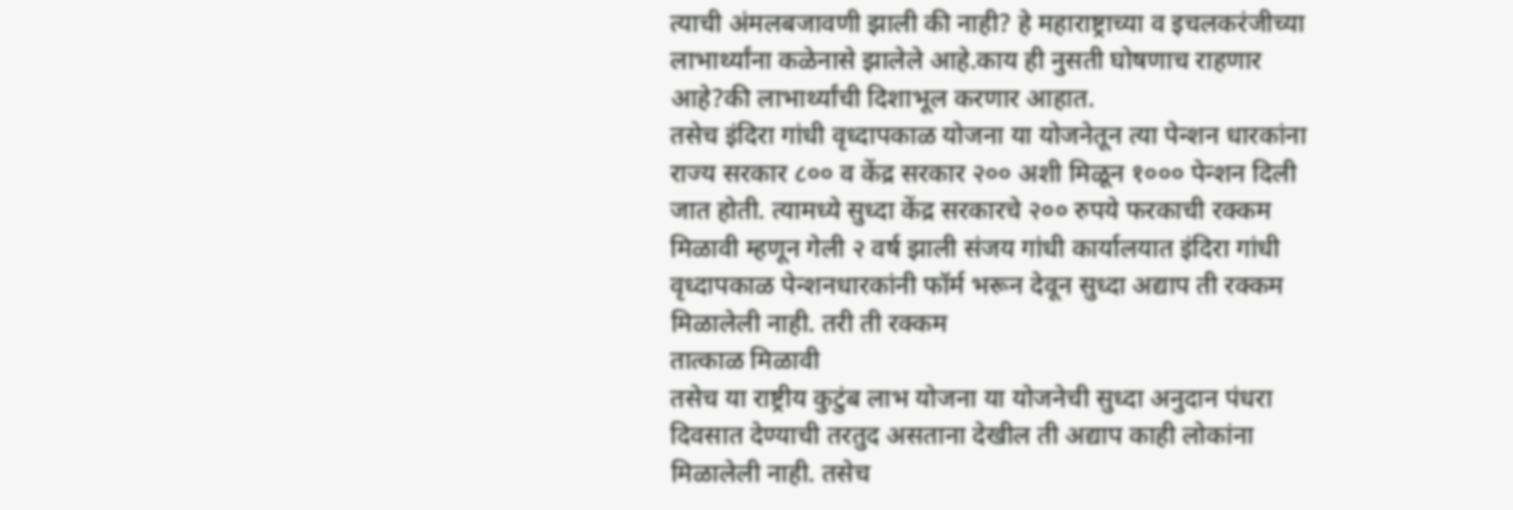त्याची अंमलबजावणी झाली की नाही? हे महाराष्ट्राच्या व इचलकरंजीच्या लाभार्थ्यांना कळेनासे झालेले आहे.काय ही नुसती घोषणाच राहणार आहे?की लाभार्थ्यांची दिशाभूल करणार आहात.
तसेच इंदिरा गांधी वृध्दापकाळ योजना या योजनेतून त्या पेन्शन धारकांना राज्य सरकार ८०० व केंद्र सरकार २०० अशी मिळून १००० पेन्शन दिली जात होती. त्यामध्ये सुध्दा केंद्र सरकारचे २०० रुपये फरकाची रक्कम मिळावी म्हणून गेली २ वर्ष झाली संजय गांधी कार्यालयात इंदिरा गांधी वृध्दापकाळ पेन्शनधारकांनी फॉर्म भरून देवून सुध्दा अद्याप ती रक्कम मिळालेली नाही. तरी ती रक्कम
तात्काळ मिळावी
तसेच या राष्ट्रीय कुटुंब लाभ योजना या योजनेची सुध्दा अनुदान पंधरा दिवसात देण्याची तरतुद असताना देखील ती अद्याप काही लोकांना मिळालेली नाही. तसेच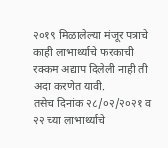२०१९ मिळालेल्या मंजूर पत्राचे काही लाभार्थ्याचे फरकाची रक्कम अद्याप दिलेली नाही ती अदा करणेत यावी.
तसेच दिनांक २८/०२/२०२१ व २२ च्या लाभार्थ्याचे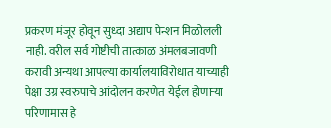प्रकरण मंजूर होवून सुध्दा अद्याप पेन्शन मिळोलली नाही. वरील सर्व गोष्टीची तात्काळ अंमलबजावणी करावी अन्यथा आपल्या कार्यालयाविरोधात याच्याही पेक्षा उग्र स्वरुपाचे आंदोलन करणेत येईल होणाऱ्या परिणामास हे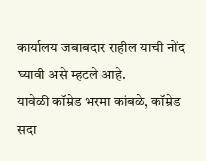कार्यालय जबाबदार राहील याची नोंद घ्यावी असे म्हटले आहे.
यावेळी कॉम्रेड भरमा कांबळे, कॉम्रेड सदा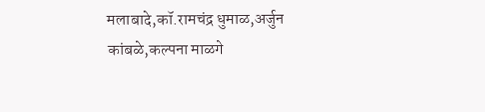मलाबादे,कॉ.रामचंद्र धुमाळ,अर्जुन कांबळे,कल्पना माळगे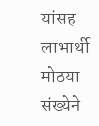यांसह लाभार्थी मोठया संख्येने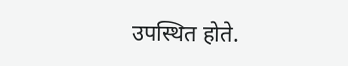उपस्थित होते.